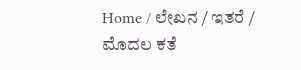Home / ಲೇಖನ / ಇತರೆ / ಮೊದಲ ಕತೆ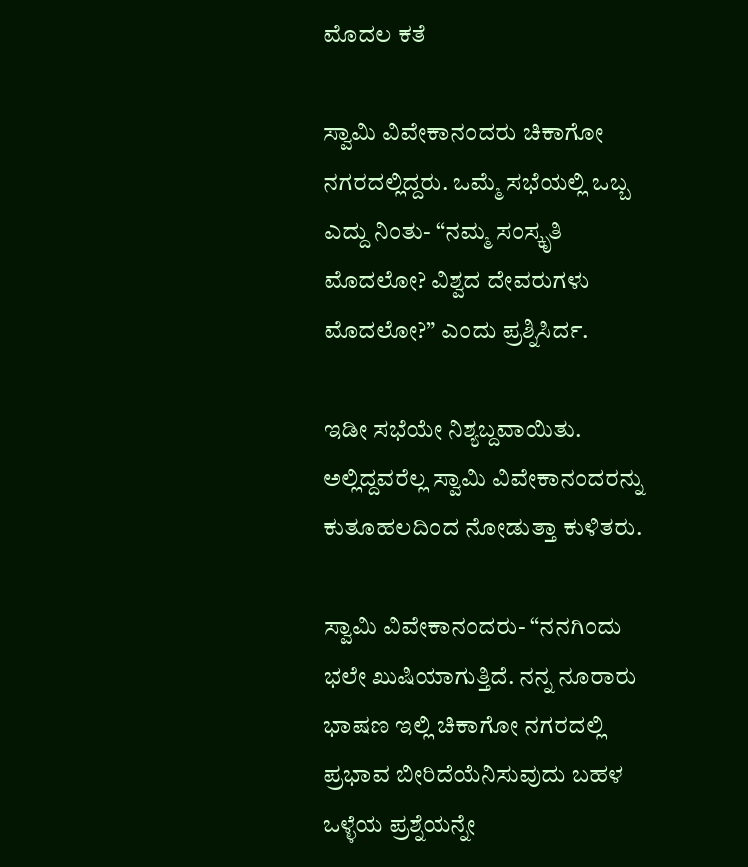ಮೊದಲ ಕತೆ

ಸ್ವಾಮಿ ವಿವೇಕಾನಂದರು ಚಿಕಾಗೋ ನಗರದಲ್ಲಿದ್ದರು. ಒಮ್ಮೆ ಸಭೆಯಲ್ಲಿ ಒಬ್ಬ ಎದ್ದು ನಿಂತು- “ನಮ್ಮ ಸಂಸ್ಕೃತಿ ಮೊದಲೋ? ವಿಶ್ವದ ದೇವರುಗಳು ಮೊದಲೋ?” ಎಂದು ಪ್ರಶ್ನಿಸಿರ್ದ.

ಇಡೀ ಸಭೆಯೇ ನಿಶ್ಯಬ್ದವಾಯಿತು. ಅಲ್ಲಿದ್ದವರೆಲ್ಲ ಸ್ವಾಮಿ ವಿವೇಕಾನಂದರನ್ನು ಕುತೂಹಲದಿಂದ ನೋಡುತ್ತಾ ಕುಳಿತರು.

ಸ್ವಾಮಿ ವಿವೇಕಾನಂದರು- “ನನಗಿಂದು ಭಲೇ ಖುಷಿಯಾಗುತ್ತಿದೆ. ನನ್ನ ನೂರಾರು ಭಾಷಣ ಇಲ್ಲಿ ಚಿಕಾಗೋ ನಗರದಲ್ಲಿ ಪ್ರಭಾವ ಬೀರಿದೆಯೆನಿಸುವುದು ಬಹಳ ಒಳ್ಳೆಯ ಪ್ರಶ್ನೆಯನ್ನೇ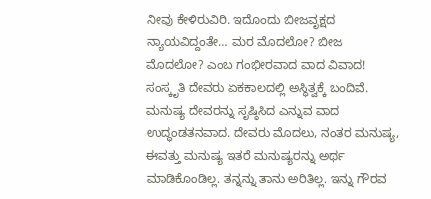ನೀವು ಕೇಳಿರುವಿರಿ. ಇದೊಂದು ಬೀಜವೃಕ್ಷದ ನ್ಯಾಯವಿದ್ದಂತೇ… ಮರ ಮೊದಲೋ? ಬೀಜ ಮೊದಲೋ? ಎಂಬ ಗಂಭೀರವಾದ ವಾದ ವಿವಾದ! ಸಂಸ್ಕೃತಿ ದೇವರು ಏಕಕಾಲದಲ್ಲಿ ಅಸ್ಥಿತ್ವಕ್ಕೆ ಬಂದಿವೆ. ಮನುಷ್ಯ ದೇವರನ್ನು ಸೃಷ್ಠಿಸಿದ ಎನ್ನುವ ವಾದ ಉದ್ಧಂಡತನವಾದ. ದೇವರು ಮೊದಲು, ನಂತರ ಮನುಷ್ಯ, ಈವತ್ತು ಮನುಷ್ಯ ಇತರೆ ಮನುಷ್ಯರನ್ನು ಅರ್ಥ ಮಾಡಿಕೊಂಡಿಲ್ಲ. ತನ್ನನ್ನು ತಾನು ಅರಿತಿಲ್ಲ. ಇನ್ನು ಗೌರವ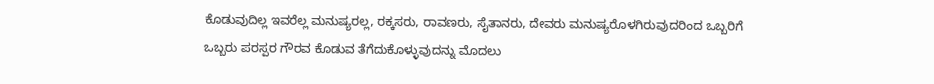ಕೊಡುವುದಿಲ್ಲ ಇವರೆಲ್ಲ ಮನುಷ್ಯರಲ್ಲ, ರಕ್ಕಸರು, ರಾವಣರು, ಸೈತಾನರು, ದೇವರು ಮನುಷ್ಯರೊಳಗಿರುವುದರಿಂದ ಒಬ್ಬರಿಗೆ ಒಬ್ಬರು ಪರಸ್ಪರ ಗೌರವ ಕೊಡುವ ತೆಗೆದುಕೊಳ್ಳುವುದನ್ನು ಮೊದಲು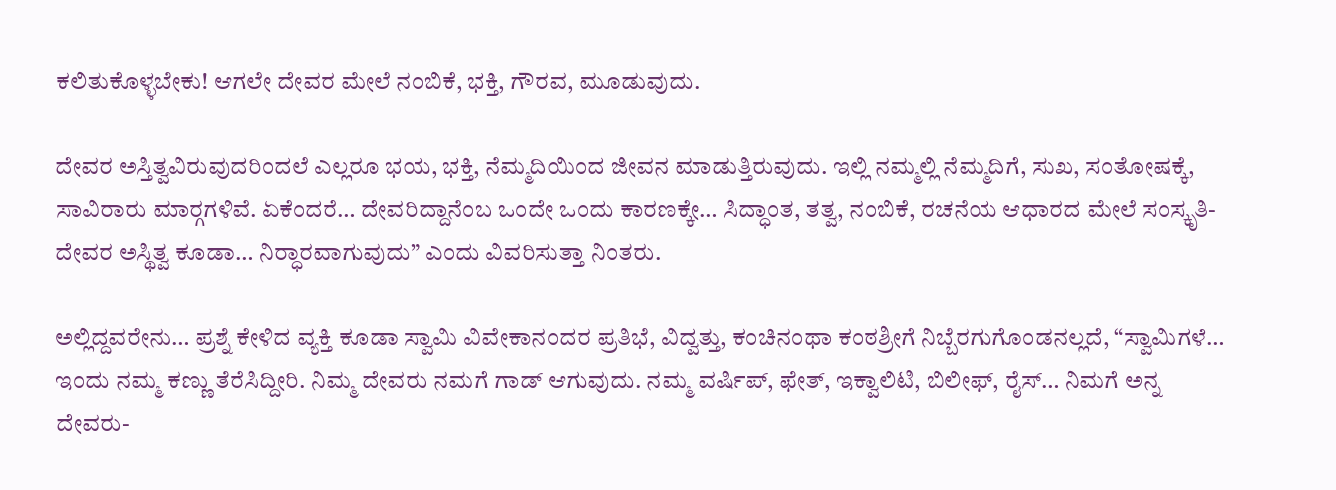ಕಲಿತುಕೊಳ್ಳಬೇಕು! ಆಗಲೇ ದೇವರ ಮೇಲೆ ನಂಬಿಕೆ, ಭಕ್ತಿ, ಗೌರವ, ಮೂಡುವುದು.

ದೇವರ ಅಸ್ತಿತ್ವವಿರುವುದರಿಂದಲೆ ಎಲ್ಲರೂ ಭಯ, ಭಕ್ತಿ, ನೆಮ್ಮದಿಯಿಂದ ಜೀವನ ಮಾಡುತ್ತಿರುವುದು. ಇಲ್ಲಿ ನಮ್ಮಲ್ಲಿ ನೆಮ್ಮದಿಗೆ, ಸುಖ, ಸಂತೋಷಕ್ಕೆ, ಸಾವಿರಾರು ಮಾರ್‍ಗಗಳಿವೆ. ಏಕೆಂದರೆ… ದೇವರಿದ್ದಾನೆಂಬ ಒಂದೇ ಒಂದು ಕಾರಣಕ್ಕೇ… ಸಿದ್ಧಾಂತ, ತತ್ವ, ನಂಬಿಕೆ, ರಚನೆಯ ಆಧಾರದ ಮೇಲೆ ಸಂಸ್ಕೃತಿ- ದೇವರ ಅಸ್ಥಿತ್ವ ಕೂಡಾ… ನಿರ್‍ಧಾರವಾಗುವುದು” ಎಂದು ವಿವರಿಸುತ್ತಾ ನಿಂತರು.

ಅಲ್ಲಿದ್ದವರೇನು… ಪ್ರಶ್ನೆ ಕೇಳಿದ ವ್ಯಕ್ತಿ ಕೂಡಾ ಸ್ವಾಮಿ ವಿವೇಕಾನಂದರ ಪ್ರತಿಭೆ, ವಿದ್ವತ್ತು, ಕಂಚಿನಂಥಾ ಕಂಠಶ್ರೀಗೆ ನಿಬ್ಬೆರಗುಗೊಂಡನಲ್ಲದೆ, “ಸ್ವಾಮಿಗಳೆ… ಇಂದು ನಮ್ಮ ಕಣ್ಣು ತೆರೆಸಿದ್ದೀರಿ. ನಿಮ್ಮ ದೇವರು ನಮಗೆ ಗಾಡ್ ಆಗುವುದು. ನಮ್ಮ ವರ್ಷಿಪ್, ಫೇತ್‌, ಇಕ್ವಾಲಿಟಿ, ಬಿಲೀಫ್, ರೈಸ್… ನಿಮಗೆ ಅನ್ನ ದೇವರು-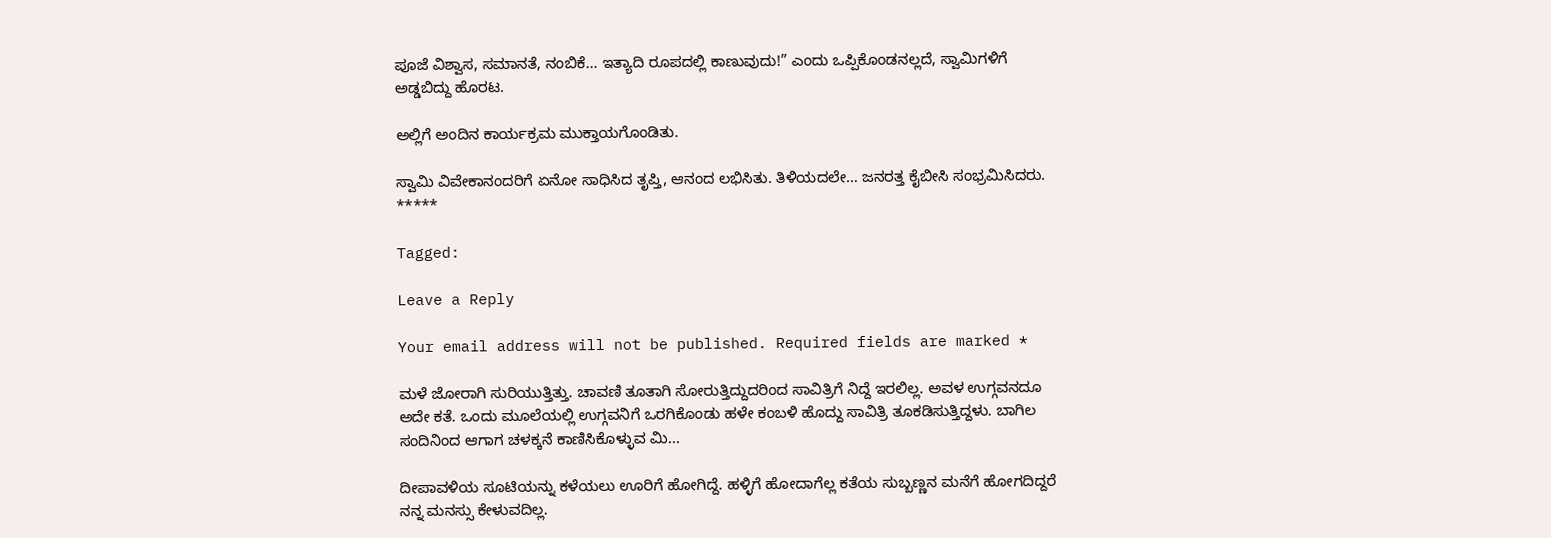ಪೂಜೆ ವಿಶ್ವಾಸ, ಸಮಾನತೆ, ನಂಬಿಕೆ… ಇತ್ಯಾದಿ ರೂಪದಲ್ಲಿ ಕಾಣುವುದು!” ಎಂದು ಒಪ್ಪಿಕೊಂಡನಲ್ಲದೆ, ಸ್ವಾಮಿಗಳಿಗೆ ಅಡ್ಡಬಿದ್ದು ಹೊರಟ.

ಅಲ್ಲಿಗೆ ಅಂದಿನ ಕಾರ್ಯಕ್ರಮ ಮುಕ್ತಾಯಗೊಂಡಿತು.

ಸ್ವಾಮಿ ವಿವೇಕಾನಂದರಿಗೆ ಏನೋ ಸಾಧಿಸಿದ ತೃಪ್ತಿ, ಆನಂದ ಲಭಿಸಿತು. ತಿಳಿಯದಲೇ… ಜನರತ್ತ ಕೈಬೀಸಿ ಸಂಭ್ರಮಿಸಿದರು.
*****

Tagged:

Leave a Reply

Your email address will not be published. Required fields are marked *

ಮಳೆ ಜೋರಾಗಿ ಸುರಿಯುತ್ತಿತ್ತು. ಚಾವಣಿ ತೂತಾಗಿ ಸೋರುತ್ತಿದ್ದುದರಿಂದ ಸಾವಿತ್ರಿಗೆ ನಿದ್ದೆ ಇರಲಿಲ್ಲ. ಅವಳ ಉಗ್ಗವನದೂ ಅದೇ ಕತೆ. ಒಂದು ಮೂಲೆಯಲ್ಲಿ ಉಗ್ಗವನಿಗೆ ಒರಗಿಕೊಂಡು ಹಳೇ ಕಂಬಳಿ ಹೊದ್ದು ಸಾವಿತ್ರಿ ತೂಕಡಿಸುತ್ತಿದ್ದಳು. ಬಾಗಿಲ ಸಂದಿನಿಂದ ಆಗಾಗ ಚಳಕ್ಕನೆ ಕಾಣಿಸಿಕೊಳ್ಳುವ ಮಿ...

ದೀಪಾವಳಿಯ ಸೂಟಿಯನ್ನು ಕಳೆಯಲು ಊರಿಗೆ ಹೋಗಿದ್ದೆ. ಹಳ್ಳಿಗೆ ಹೋದಾಗೆಲ್ಲ ಕತೆಯ ಸುಬ್ಬಣ್ಣನ ಮನೆಗೆ ಹೋಗದಿದ್ದರೆ ನನ್ನ ಮನಸ್ಸು ಕೇಳುವದಿಲ್ಲ.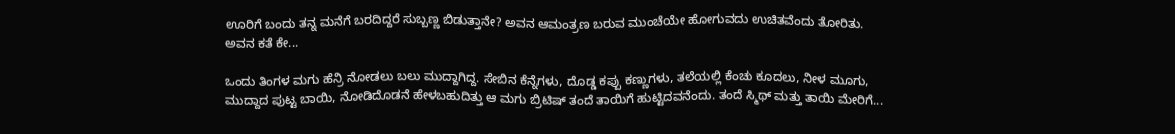ಊರಿಗೆ ಬಂದು ತನ್ನ ಮನೆಗೆ ಬರದಿದ್ದರೆ ಸುಬ್ಬಣ್ಣ ಬಿಡುತ್ತಾನೇ? ಅವನ ಆಮಂತ್ರಣ ಬರುವ ಮುಂಚೆಯೇ ಹೋಗುವದು ಉಚಿತವೆಂದು ತೋರಿತು. ಅವನ ಕತೆ ಕೇ...

ಒಂದು ತಿಂಗಳ ಮಗು ಹೆನ್ರಿ ನೋಡಲು ಬಲು ಮುದ್ದಾಗಿದ್ದ. ಸೇಬಿನ ಕೆನ್ನೆಗಳು, ದೊಡ್ಡ ಕಪ್ಪು ಕಣ್ಣುಗಳು, ತಲೆಯಲ್ಲಿ ಕೆಂಚು ಕೂದಲು, ನೀಳ ಮೂಗು, ಮುದ್ದಾದ ಪುಟ್ಟ ಬಾಯಿ, ನೋಡಿದೊಡನೆ ಹೇಳಬಹುದಿತ್ತು ಆ ಮಗು ಬ್ರಿಟಿಷ್ ತಂದೆ ತಾಯಿಗೆ ಹುಟ್ಟಿದವನೆಂದು. ತಂದೆ ಸ್ಮಿಥ್ ಮತ್ತು ತಾಯಿ ಮೇರಿಗೆ...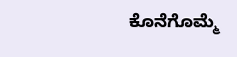ಕೊನೆಗೊಮ್ಮೆ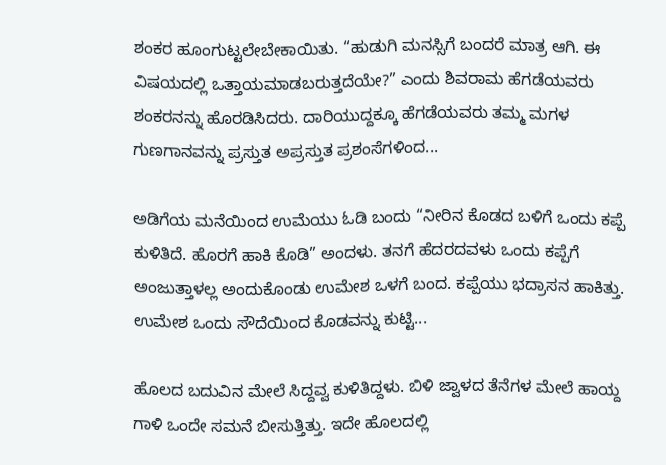ಶಂಕರ ಹೂಂಗುಟ್ಟಲೇಬೇಕಾಯಿತು. “ಹುಡುಗಿ ಮನಸ್ಸಿಗೆ ಬಂದರೆ ಮಾತ್ರ ಆಗಿ. ಈ ವಿಷಯದಲ್ಲಿ ಒತ್ತಾಯಮಾಡಬರುತ್ತದೆಯೇ?” ಎಂದು ಶಿವರಾಮ ಹೆಗಡೆಯವರು ಶಂಕರನನ್ನು ಹೊರಡಿಸಿದರು. ದಾರಿಯುದ್ದಕ್ಕೂ ಹೆಗಡೆಯವರು ತಮ್ಮ ಮಗಳ ಗುಣಗಾನವನ್ನು ಪ್ರಸ್ತುತ ಅಪ್ರಸ್ತುತ ಪ್ರಶಂಸೆಗಳಿಂದ...

ಅಡಿಗೆಯ ಮನೆಯಿಂದ ಉಮೆಯು ಓಡಿ ಬಂದು “ನೀರಿನ ಕೊಡದ ಬಳಿಗೆ ಒಂದು ಕಪ್ಪೆ ಕುಳಿತಿದೆ. ಹೊರಗೆ ಹಾಕಿ ಕೊಡಿ” ಅಂದಳು. ತನಗೆ ಹೆದರದವಳು ಒಂದು ಕಪ್ಪೆಗೆ ಅಂಜುತ್ತಾಳಲ್ಲ ಅಂದುಕೊಂಡು ಉಮೇಶ ಒಳಗೆ ಬಂದ. ಕಪ್ಪೆಯು ಭದ್ರಾಸನ ಹಾಕಿತ್ತು. ಉಮೇಶ ಒಂದು ಸೌದೆಯಿಂದ ಕೊಡವನ್ನು ಕುಟ್ಟಿ...

ಹೊಲದ ಬದುವಿನ ಮೇಲೆ ಸಿದ್ದವ್ವ ಕುಳಿತಿದ್ದಳು. ಬಿಳಿ ಜ್ವಾಳದ ತೆನೆಗಳ ಮೇಲೆ ಹಾಯ್ದ ಗಾಳಿ ಒಂದೇ ಸಮನೆ ಬೀಸುತ್ತಿತ್ತು. ಇದೇ ಹೊಲದಲ್ಲಿ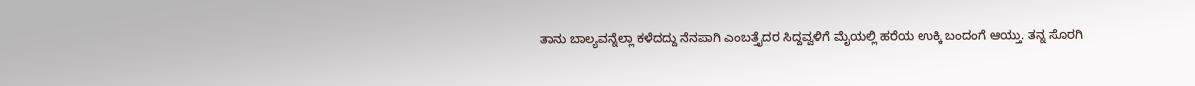ತಾನು ಬಾಲ್ಯವನ್ನೆಲ್ಲಾ ಕಳೆದದ್ದು ನೆನಪಾಗಿ ಎಂಬತ್ತೈದರ ಸಿದ್ದವ್ವಳಿಗೆ ಮೈಯಲ್ಲಿ ಹರೆಯ ಉಕ್ಕಿ ಬಂದಂಗೆ ಆಯ್ತು. ತನ್ನ ಸೊರಗಿ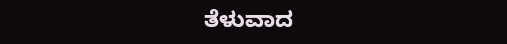ತೆಳುವಾದ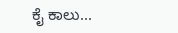ಕೈ ಕಾಲು...